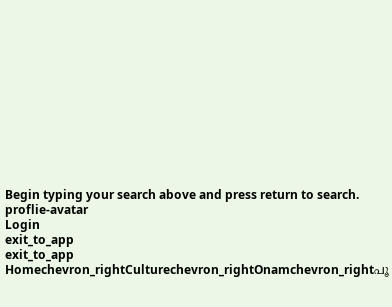Begin typing your search above and press return to search.
proflie-avatar
Login
exit_to_app
exit_to_app
Homechevron_rightCulturechevron_rightOnamchevron_rightപൂ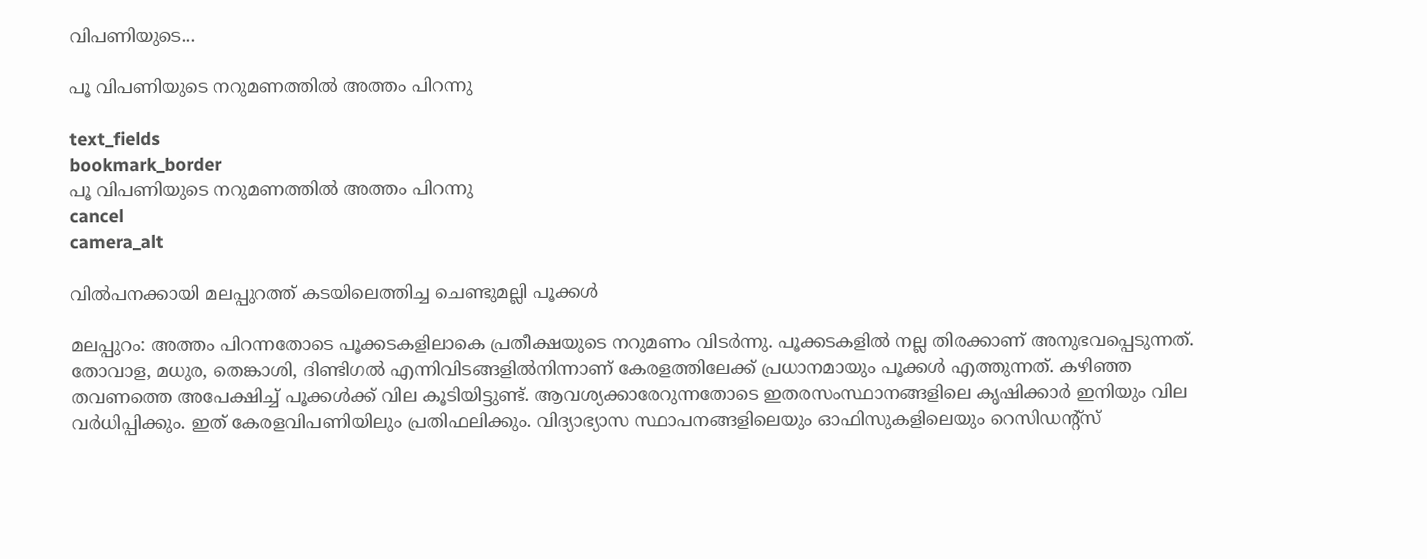വിപണിയുടെ...

പൂ വിപണിയുടെ നറുമണത്തിൽ അത്തം പിറന്നു

text_fields
bookmark_border
പൂ വിപണിയുടെ നറുമണത്തിൽ അത്തം പിറന്നു
cancel
camera_alt

വിൽപനക്കായി മലപ്പുറത്ത് കടയിലെത്തിച്ച ചെണ്ടുമല്ലി പൂക്കൾ

മലപ്പുറം: അത്തം പിറന്നതോടെ പൂക്കടകളിലാകെ പ്രതീക്ഷയുടെ നറുമണം വിടർന്നു. പൂക്കടകളിൽ നല്ല തിരക്കാണ് അനുഭവപ്പെടുന്നത്. തോവാള, മധുര, തെങ്കാശി, ദിണ്ടിഗൽ എന്നിവിടങ്ങളിൽനിന്നാണ് കേരളത്തിലേക്ക് പ്രധാനമായും പൂക്കൾ എത്തുന്നത്. കഴിഞ്ഞ തവണത്തെ അപേക്ഷിച്ച് പൂക്കൾക്ക് വില കൂടിയിട്ടുണ്ട്. ആവശ്യക്കാരേറുന്നതോടെ ഇതരസംസ്ഥാനങ്ങളിലെ കൃഷിക്കാർ ഇനിയും വില വർധിപ്പിക്കും. ഇത് കേരളവിപണിയിലും പ്രതിഫലിക്കും. വിദ്യാഭ്യാസ സ്ഥാപനങ്ങളിലെയും ഓഫിസുകളിലെയും റെസിഡന്റ്സ്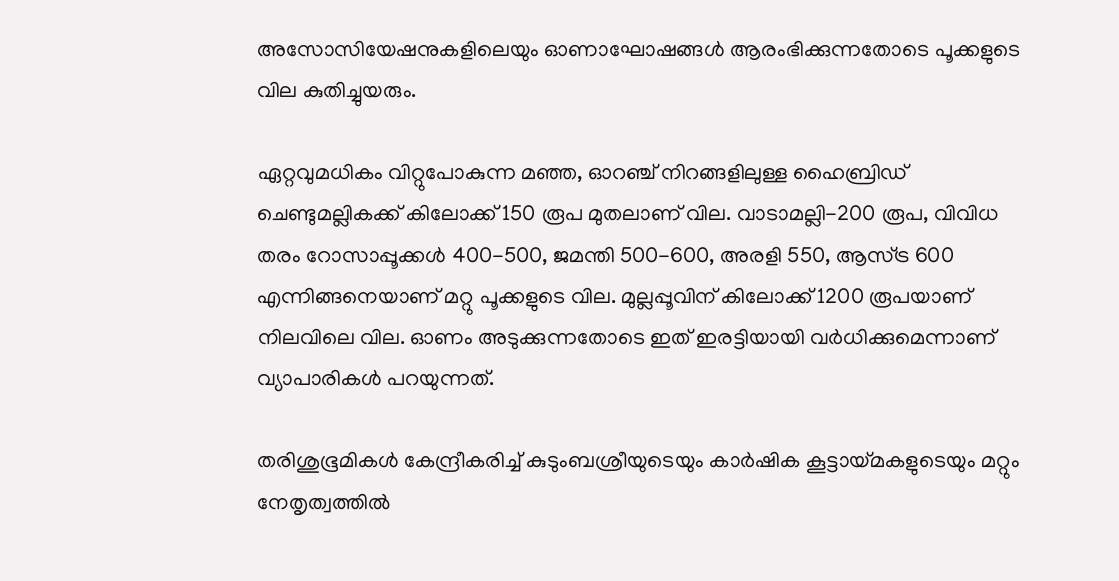അസോസിയേഷനുകളിലെയും ഓണാഘോഷങ്ങൾ ആരംഭിക്കുന്നതോടെ പൂക്കളുടെ വില കുതിച്ചുയരും.

ഏറ്റവുമധികം വിറ്റുപോകുന്ന മഞ്ഞ, ഓറഞ്ച് നിറങ്ങളിലുള്ള ഹൈബ്രിഡ് ചെണ്ടുമല്ലികക്ക് കിലോക്ക് 150 രൂപ മുതലാണ് വില. വാടാമല്ലി-200 രൂപ, വിവിധ തരം റോസാപ്പൂക്കൾ 400-500, ജമന്തി 500-600, അരളി 550, ആസ്ട്ര 600 എന്നിങ്ങനെയാണ് മറ്റു പൂക്കളുടെ വില. മുല്ലപ്പൂവിന് കിലോക്ക് 1200 രൂപയാണ് നിലവിലെ വില. ഓണം അടുക്കുന്നതോടെ ഇത് ഇരട്ടിയായി വർധിക്കുമെന്നാണ് വ്യാപാരികൾ പറയുന്നത്.

തരിശുഭൂമികൾ കേന്ദ്രീകരിച്ച് കുടുംബശ്രീയുടെയും കാർഷിക കൂട്ടായ്മകളുടെയും മറ്റും നേതൃത്വത്തിൽ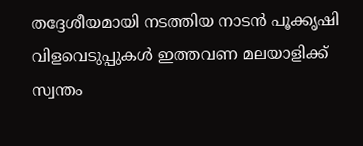തദ്ദേശീയമായി നടത്തിയ നാടൻ പൂക്കൃഷി വിളവെടുപ്പുകൾ ഇത്തവണ മലയാളിക്ക് സ്വന്തം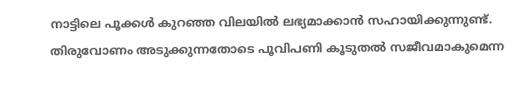നാട്ടിലെ പൂക്കൾ കുറഞ്ഞ വിലയിൽ ലഭ്യമാക്കാൻ സഹായിക്കുന്നുണ്ട്. തിരുവോണം അടുക്കുന്നതോടെ പൂവിപണി കൂടുതൽ സജീവമാകുമെന്ന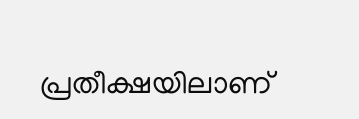പ്രതീക്ഷയിലാണ്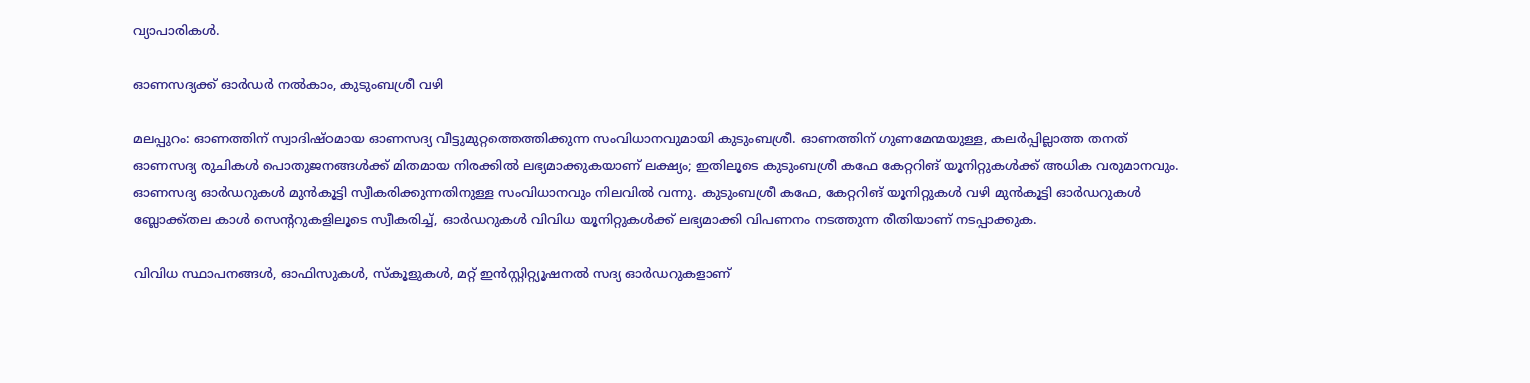വ്യാപാരികൾ.

ഓണസദ്യക്ക് ഓർഡർ നൽകാം, കുടുംബശ്രീ വഴി

മലപ്പുറം: ഓണത്തിന് സ്വാദിഷ്ഠമായ ഓണസദ്യ വീട്ടുമുറ്റത്തെത്തിക്കുന്ന സംവിധാനവുമായി കുടുംബശ്രീ. ഓണത്തിന് ഗുണമേന്മയുള്ള, കലർപ്പില്ലാത്ത തനത് ഓണസദ്യ രുചികൾ പൊതുജനങ്ങൾക്ക് മിതമായ നിരക്കിൽ ലഭ്യമാക്കുകയാണ് ലക്ഷ്യം; ഇതിലൂടെ കുടുംബശ്രീ കഫേ കേറ്ററിങ് യൂനിറ്റുകൾക്ക് അധിക വരുമാനവും. ഓണസദ്യ ഓർഡറുകൾ മുൻകൂട്ടി സ്വീകരിക്കുന്നതിനുള്ള സംവിധാനവും നിലവിൽ വന്നു. കുടുംബശ്രീ കഫേ, കേറ്ററിങ് യൂനിറ്റുകൾ വഴി മുൻകൂട്ടി ഓർഡറുകൾ ബ്ലോക്ക്തല കാൾ സെന്ററുകളിലൂടെ സ്വീകരിച്ച്, ഓർഡറുകൾ വിവിധ യൂനിറ്റുകൾക്ക് ലഭ്യമാക്കി വിപണനം നടത്തുന്ന രീതിയാണ് നടപ്പാക്കുക.

വിവിധ സ്ഥാപനങ്ങൾ, ഓഫിസുകൾ, സ്കൂളുകൾ, മറ്റ് ഇൻസ്റ്റിറ്റ്യൂഷനൽ സദ്യ ഓർഡറുകളാണ്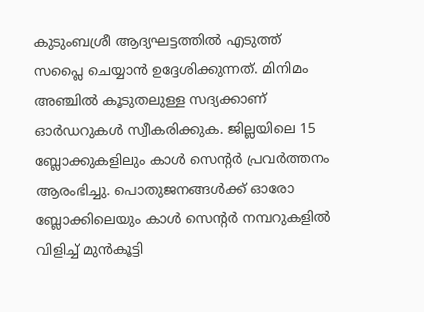കുടുംബശ്രീ ആദ്യഘട്ടത്തിൽ എടുത്ത് സപ്ലൈ ചെയ്യാൻ ഉദ്ദേശിക്കുന്നത്. മിനിമം അഞ്ചിൽ കൂടുതലുള്ള സദ്യക്കാണ് ഓർഡറുകൾ സ്വീകരിക്കുക. ജില്ലയിലെ 15 ബ്ലോക്കുകളിലും കാൾ സെന്റർ പ്രവർത്തനം ആരംഭിച്ചു. പൊതുജനങ്ങൾക്ക് ഓരോ ബ്ലോക്കിലെയും കാൾ സെന്റർ നമ്പറുകളിൽ വിളിച്ച് മുൻകൂട്ടി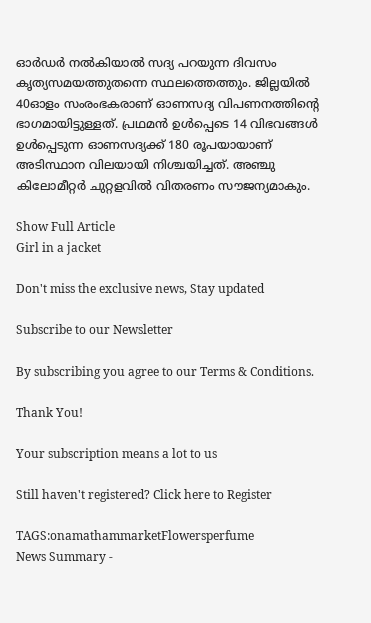ഓർഡർ നൽകിയാൽ സദ്യ പറയുന്ന ദിവസം കൃത്യസമയത്തുതന്നെ സ്ഥലത്തെത്തും. ജില്ലയിൽ 40ഓളം സംരംഭകരാണ് ഓണസദ്യ വിപണനത്തിന്റെ ഭാഗമായിട്ടുള്ളത്. പ്രഥമൻ ഉൾപ്പെടെ 14 വിഭവങ്ങൾ ഉൾപ്പെടുന്ന ഓണസദ്യക്ക് 180 രൂപയായാണ് അടിസ്ഥാന വിലയായി നിശ്ചയിച്ചത്. അഞ്ചു കിലോമീറ്റർ ചുറ്റളവിൽ വിതരണം സൗജന്യമാകും.

Show Full Article
Girl in a jacket

Don't miss the exclusive news, Stay updated

Subscribe to our Newsletter

By subscribing you agree to our Terms & Conditions.

Thank You!

Your subscription means a lot to us

Still haven't registered? Click here to Register

TAGS:onamathammarketFlowersperfume
News Summary -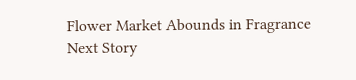Flower Market Abounds in Fragrance
Next Story